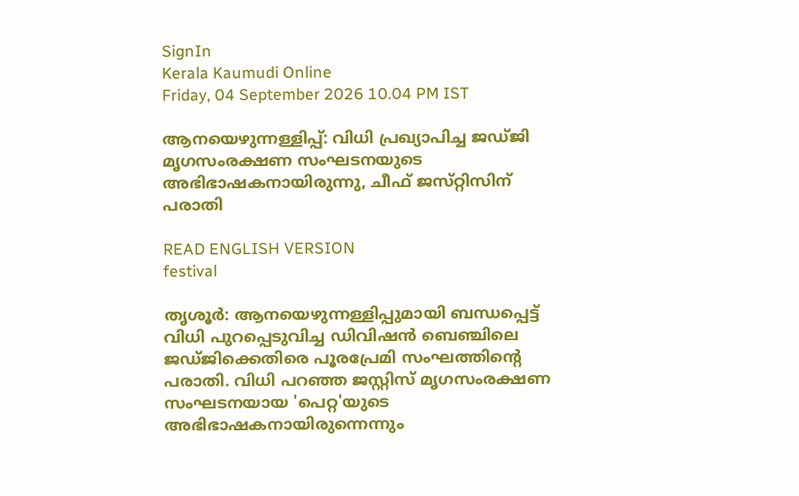SignIn
Kerala Kaumudi Online
Friday, 04 September 2026 10.04 PM IST

ആനയെഴുന്നള്ളിപ്പ്: വിധി പ്രഖ്യാപിച്ച ജഡ്‌ജി മൃഗസംരക്ഷണ സംഘടനയുടെ അഭിഭാഷകനായിരുന്നു, ചീഫ് ജസ്‌റ്റിസിന് പരാതി

READ ENGLISH VERSION
festival

തൃശൂർ: ആനയെഴുന്നള്ളിപ്പുമായി ബന്ധപ്പെട്ട് വിധി പുറപ്പെടുവിച്ച ഡിവിഷൻ ബെഞ്ചിലെ ജഡ്‌ജിക്കെതിരെ പൂരപ്രേമി സംഘത്തിന്റെ പരാതി. വിധി പറഞ്ഞ ജസ്റ്റിസ് മൃഗസംരക്ഷണ സംഘടനയായ 'പെറ്റ'യുടെ അഭിഭാഷകനായിരുന്നെന്നും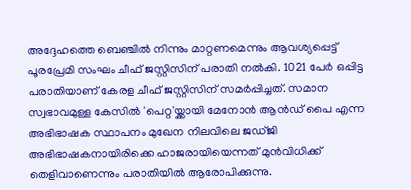അദ്ദേഹത്തെ ബെഞ്ചിൽ നിന്നും മാറ്റണമെന്നും ആവശ്യപ്പെട്ട് പൂരപ്രേമി സംഘം ചീഫ് ജസ്റ്റിസിന് പരാതി നൽകി. 1021 പേർ ഒപ്പിട്ട പരാതിയാണ് കേരള ചീഫ് ജസ്റ്റിസിന് സമർപ്പിച്ചത്. സമാന സ്വഭാവമുള്ള കേസിൽ 'പെറ്റ'യ്ക്കായി മേനോൻ ആൻഡ് പൈ എന്ന അഭിഭാഷക സ്ഥാപനം മുഖേന നിലവിലെ ജഡ്ജി അഭിഭാഷകനായിരിക്കെ ഹാജരായിയെന്നത് മുൻവിധിക്ക് തെളിവാണെന്നും പരാതിയിൽ ആരോപിക്കുന്നു.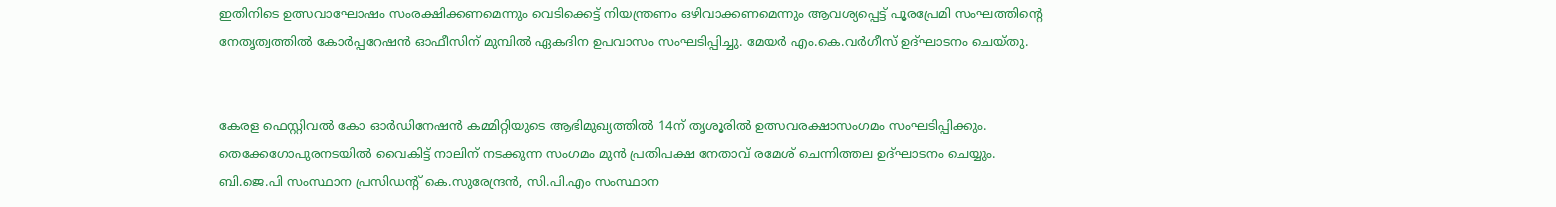ഇതിനിടെ ഉത്സവാഘോഷം സംരക്ഷിക്കണമെന്നും വെടിക്കെട്ട് നിയന്ത്രണം ഒഴിവാക്കണമെന്നും ആവശ്യപ്പെട്ട് പൂരപ്രേമി സംഘത്തിന്റെ നേതൃത്വത്തിൽ കോർപ്പറേഷൻ ഓഫീസിന് മുമ്പിൽ ഏകദിന ഉപവാസം സംഘടിപ്പിച്ചു. മേയർ എം.കെ.വർഗീസ് ഉദ്ഘാടനം ചെയ്തു.


കേരള ഫെസ്റ്റിവൽ കോ ഓർഡിനേഷൻ കമ്മിറ്റിയുടെ ആഭിമുഖ്യത്തിൽ 14ന് തൃശൂരിൽ ഉത്സവരക്ഷാസംഗമം സംഘടിപ്പിക്കും. തെക്കേഗോപുരനടയിൽ വൈകിട്ട് നാലിന് നടക്കുന്ന സംഗമം മുൻ പ്രതിപക്ഷ നേതാവ് രമേശ് ചെന്നിത്തല ഉദ്ഘാടനം ചെയ്യും. ബി.ജെ.പി സംസ്ഥാന പ്രസിഡന്റ് കെ.സുരേന്ദ്രൻ, സി.പി.എം സംസ്ഥാന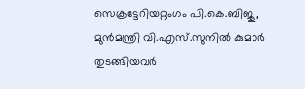സെക്രട്ടേറിയറ്റംഗം പി.കെ.ബിജു, മുൻമന്ത്രി വി.എസ്.സുനിൽ കുമാർ തുടങ്ങിയവർ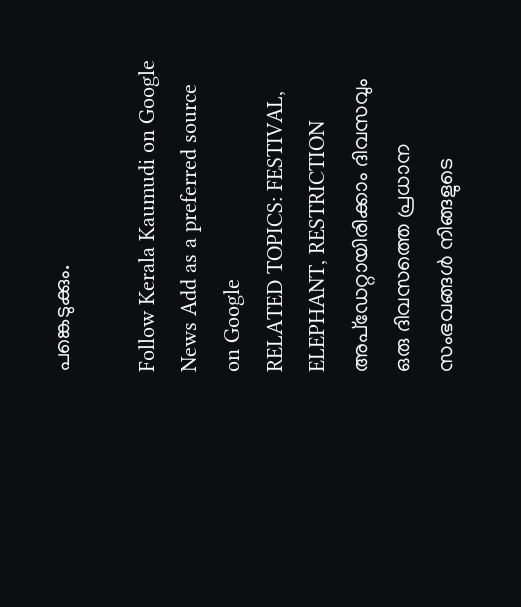പങ്കെടുക്കും.

Follow Kerala Kaumudi on Google News Add as a preferred source on Google
RELATED TOPICS: FESTIVAL, ELEPHANT, RESTRICTION
അപ്ഡേറ്റായിരിക്കാം ദിവസവും
ഒരു ദിവസത്തെ പ്രധാന സംഭവങ്ങൾ നിങ്ങളുടെ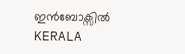ഇൻബോക്സിൽ
KERALA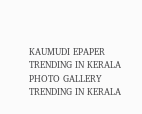KAUMUDI EPAPER
TRENDING IN KERALA
PHOTO GALLERY
TRENDING IN KERALA